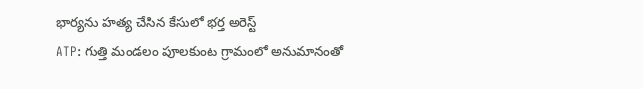భార్యను హత్య చేసిన కేసులో భర్త అరెస్ట్
ATP: గుత్తి మండలం పూలకుంట గ్రామంలో అనుమానంతో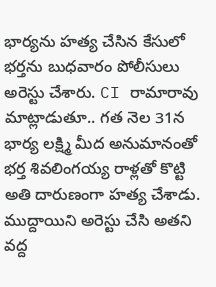భార్యను హత్య చేసిన కేసులో భర్తను బుధవారం పోలీసులు అరెస్టు చేశారు. CI రామారావు మాట్లాడుతూ.. గత నెల 31న భార్య లక్ష్మి మీద అనుమానంతో భర్త శివలింగయ్య రాళ్లతో కొట్టి అతి దారుణంగా హత్య చేశాడు. ముద్దాయిని అరెస్టు చేసి అతని వద్ద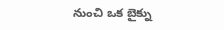నుంచి ఒక బైక్ను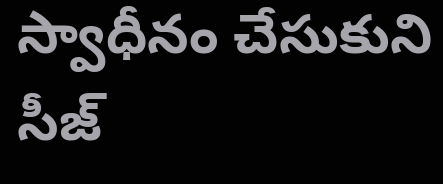స్వాధీనం చేసుకుని సీజ్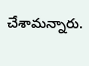చేశామన్నారు.